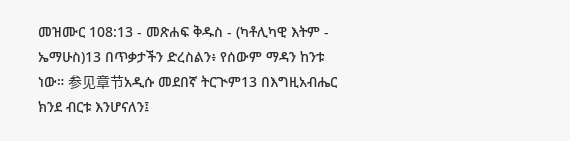መዝሙር 108:13 - መጽሐፍ ቅዱስ - (ካቶሊካዊ እትም - ኤማሁስ)13 በጥቃታችን ድረስልን፥ የሰውም ማዳን ከንቱ ነው። 参见章节አዲሱ መደበኛ ትርጒም13 በእግዚአብሔር ክንደ ብርቱ እንሆናለን፤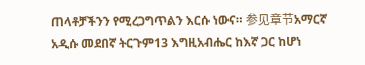ጠላቶቻችንን የሚረጋግጥልን እርሱ ነውና። 参见章节አማርኛ አዲሱ መደበኛ ትርጉም13 እግዚአብሔር ከእኛ ጋር ከሆነ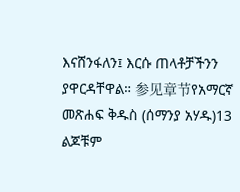እናሸንፋለን፤ እርሱ ጠላቶቻችንን ያዋርዳቸዋል። 参见章节የአማርኛ መጽሐፍ ቅዱስ (ሰማንያ አሃዱ)13 ልጆቹም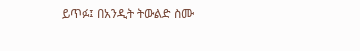ይጥፉ፤ በአንዲት ትውልድ ስሙ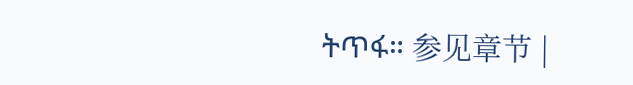ትጥፋ። 参见章节 |